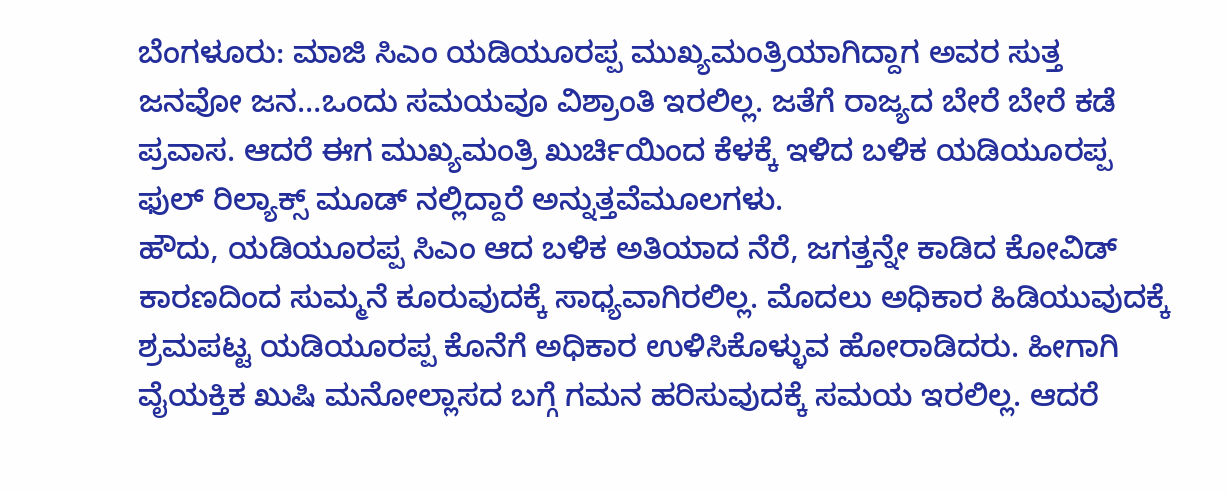ಬೆಂಗಳೂರು: ಮಾಜಿ ಸಿಎಂ ಯಡಿಯೂರಪ್ಪ ಮುಖ್ಯಮಂತ್ರಿಯಾಗಿದ್ದಾಗ ಅವರ ಸುತ್ತ ಜನವೋ ಜನ…ಒಂದು ಸಮಯವೂ ವಿಶ್ರಾಂತಿ ಇರಲಿಲ್ಲ. ಜತೆಗೆ ರಾಜ್ಯದ ಬೇರೆ ಬೇರೆ ಕಡೆ ಪ್ರವಾಸ. ಆದರೆ ಈಗ ಮುಖ್ಯಮಂತ್ರಿ ಖುರ್ಚಿಯಿಂದ ಕೆಳಕ್ಕೆ ಇಳಿದ ಬಳಿಕ ಯಡಿಯೂರಪ್ಪ ಫುಲ್ ರಿಲ್ಯಾಕ್ಸ್ ಮೂಡ್ ನಲ್ಲಿದ್ದಾರೆ ಅನ್ನುತ್ತವೆಮೂಲಗಳು.
ಹೌದು, ಯಡಿಯೂರಪ್ಪ ಸಿಎಂ ಆದ ಬಳಿಕ ಅತಿಯಾದ ನೆರೆ, ಜಗತ್ತನ್ನೇ ಕಾಡಿದ ಕೋವಿಡ್ ಕಾರಣದಿಂದ ಸುಮ್ಮನೆ ಕೂರುವುದಕ್ಕೆ ಸಾಧ್ಯವಾಗಿರಲಿಲ್ಲ. ಮೊದಲು ಅಧಿಕಾರ ಹಿಡಿಯುವುದಕ್ಕೆ ಶ್ರಮಪಟ್ಟ ಯಡಿಯೂರಪ್ಪ ಕೊನೆಗೆ ಅಧಿಕಾರ ಉಳಿಸಿಕೊಳ್ಳುವ ಹೋರಾಡಿದರು. ಹೀಗಾಗಿ ವೈಯಕ್ತಿಕ ಖುಷಿ ಮನೋಲ್ಲಾಸದ ಬಗ್ಗೆ ಗಮನ ಹರಿಸುವುದಕ್ಕೆ ಸಮಯ ಇರಲಿಲ್ಲ. ಆದರೆ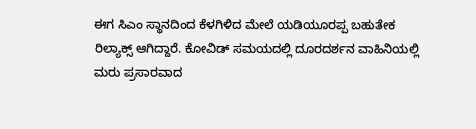ಈಗ ಸಿಎಂ ಸ್ಥಾನದಿಂದ ಕೆಳಗಿಳಿದ ಮೇಲೆ ಯಡಿಯೂರಪ್ಪ ಬಹುತೇಕ ರಿಲ್ಯಾಕ್ಸ್ ಆಗಿದ್ದಾರೆ. ಕೋವಿಡ್ ಸಮಯದಲ್ಲಿ ದೂರದರ್ಶನ ವಾಹಿನಿಯಲ್ಲಿ ಮರು ಪ್ರಸಾರವಾದ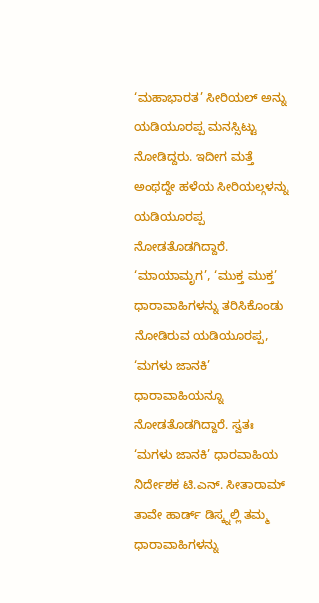‘ಮಹಾಭಾರತ’ ಸೀರಿಯಲ್ ಅನ್ನು ಯಡಿಯೂರಪ್ಪ ಮನಸ್ಸಿಟ್ಟು ನೋಡಿದ್ದರು. ಇದೀಗ ಮತ್ತೆ ಅಂಥದ್ದೇ ಹಳೆಯ ಸೀರಿಯಲ್ಗಳನ್ನು ಯಡಿಯೂರಪ್ಪ ನೋಡತೊಡಗಿದ್ದಾರೆ. ‘ಮಾಯಾಮೃಗ’, ‘ಮುಕ್ತ ಮುಕ್ತ’ ಧಾರಾವಾಹಿಗಳನ್ನು ತರಿಸಿಕೊಂಡು ನೋಡಿರುವ ಯಡಿಯೂರಪ್ಪ, ‘ಮಗಳು ಜಾನಕಿ’ ಧಾರಾವಾಹಿಯನ್ನೂ ನೋಡತೊಡಗಿದ್ದಾರೆ. ಸ್ವತಃ ‘ಮಗಳು ಜಾನಕಿ’ ಧಾರವಾಹಿಯ ನಿರ್ದೇಶಕ ಟಿ.ಎನ್. ಸೀತಾರಾಮ್ ತಾವೇ ಹಾರ್ಡ್ ಡಿಸ್ಕ್ನಲ್ಲಿ ತಮ್ಮ ಧಾರಾವಾಹಿಗಳನ್ನು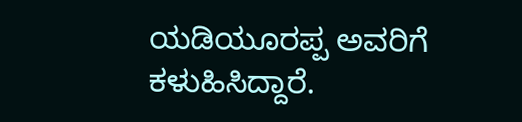ಯಡಿಯೂರಪ್ಪ ಅವರಿಗೆ ಕಳುಹಿಸಿದ್ದಾರೆ.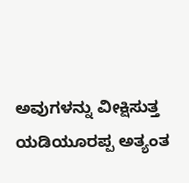ಅವುಗಳನ್ನು ವೀಕ್ಷಿಸುತ್ತ ಯಡಿಯೂರಪ್ಪ ಅತ್ಯಂತ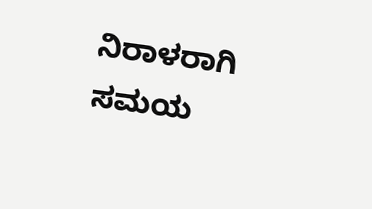ನಿರಾಳರಾಗಿ ಸಮಯ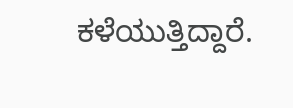ಕಳೆಯುತ್ತಿದ್ದಾರೆ.